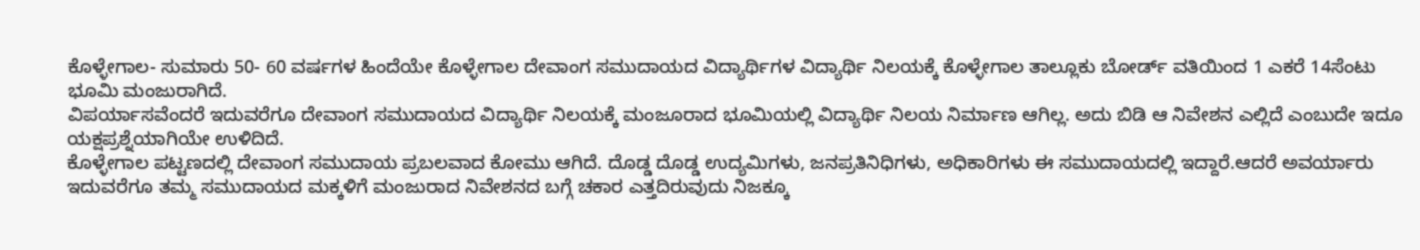ಕೊಳ್ಳೇಗಾಲ- ಸುಮಾರು 50- 60 ವರ್ಷಗಳ ಹಿಂದೆಯೇ ಕೊಳ್ಳೇಗಾಲ ದೇವಾಂಗ ಸಮುದಾಯದ ವಿದ್ಯಾರ್ಥಿಗಳ ವಿದ್ಯಾರ್ಥಿ ನಿಲಯಕ್ಕೆ ಕೊಳ್ಳೇಗಾಲ ತಾಲ್ಲೂಕು ಬೋರ್ಡ್ ವತಿಯಿಂದ 1 ಎಕರೆ 14ಸೆಂಟು ಭೂಮಿ ಮಂಜುರಾಗಿದೆ.
ವಿಪರ್ಯಾಸವೆಂದರೆ ಇದುವರೆಗೂ ದೇವಾಂಗ ಸಮುದಾಯದ ವಿದ್ಯಾರ್ಥಿ ನಿಲಯಕ್ಕೆ ಮಂಜೂರಾದ ಭೂಮಿಯಲ್ಲಿ ವಿದ್ಯಾರ್ಥಿ ನಿಲಯ ನಿರ್ಮಾಣ ಆಗಿಲ್ಲ. ಅದು ಬಿಡಿ ಆ ನಿವೇಶನ ಎಲ್ಲಿದೆ ಎಂಬುದೇ ಇದೂ ಯಕ್ಷಪ್ರಶ್ನೆಯಾಗಿಯೇ ಉಳಿದಿದೆ.
ಕೊಳ್ಳೇಗಾಲ ಪಟ್ಟಣದಲ್ಲಿ ದೇವಾಂಗ ಸಮುದಾಯ ಪ್ರಬಲವಾದ ಕೋಮು ಆಗಿದೆ. ದೊಡ್ಡ ದೊಡ್ಡ ಉದ್ಯಮಿಗಳು, ಜನಪ್ರತಿನಿಧಿಗಳು, ಅಧಿಕಾರಿಗಳು ಈ ಸಮುದಾಯದಲ್ಲಿ ಇದ್ದಾರೆ.ಆದರೆ ಅವರ್ಯಾರು ಇದುವರೆಗೂ ತಮ್ಮ ಸಮುದಾಯದ ಮಕ್ಕಳಿಗೆ ಮಂಜುರಾದ ನಿವೇಶನದ ಬಗ್ಗೆ ಚಕಾರ ಎತ್ತದಿರುವುದು ನಿಜಕ್ಕೂ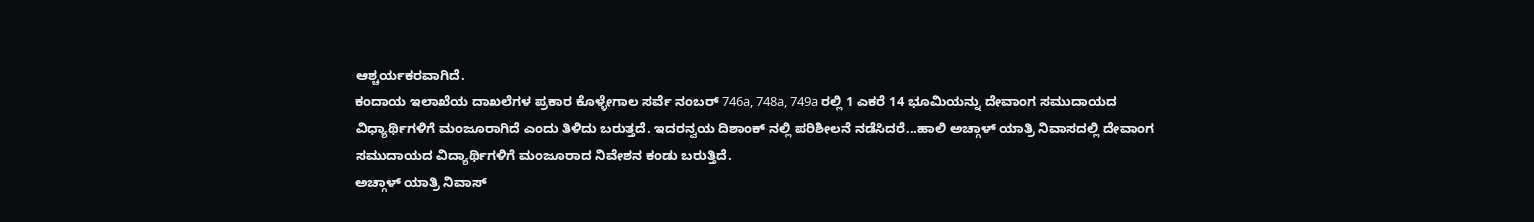ಆಶ್ಚರ್ಯಕರವಾಗಿದೆ.
ಕಂದಾಯ ಇಲಾಖೆಯ ದಾಖಲೆಗಳ ಪ್ರಕಾರ ಕೊಳ್ಳೇಗಾಲ ಸರ್ವೆ ನಂಬರ್ 746a, 748a, 749a ರಲ್ಲಿ 1 ಎಕರೆ 14 ಭೂಮಿಯನ್ನು ದೇವಾಂಗ ಸಮುದಾಯದ ವಿಧ್ಯಾರ್ಥಿಗಳಿಗೆ ಮಂಜೂರಾಗಿದೆ ಎಂದು ತಿಳಿದು ಬರುತ್ತದೆ. ಇದರನ್ವಯ ದಿಶಾಂಕ್ ನಲ್ಲಿ ಪರಿಶೀಲನೆ ನಡೆಸಿದರೆ...ಹಾಲಿ ಅಚ್ಗಾಳ್ ಯಾತ್ರಿ ನಿವಾಸದಲ್ಲಿ ದೇವಾಂಗ ಸಮುದಾಯದ ವಿದ್ಯಾರ್ಥಿಗಳಿಗೆ ಮಂಜೂರಾದ ನಿವೇಶನ ಕಂಡು ಬರುತ್ತಿದೆ.
ಅಚ್ಗಾಳ್ ಯಾತ್ರಿ ನಿವಾಸ್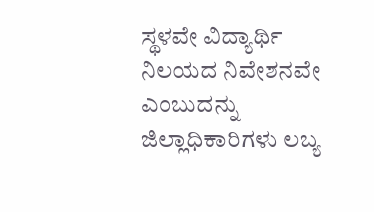ಸ್ಥಳವೇ ವಿದ್ಯಾರ್ಥಿ ನಿಲಯದ ನಿವೇಶನವೇ ಎಂಬುದನ್ನು ಜಿಲ್ಲಾಧಿಕಾರಿಗಳು ಲಬ್ಯ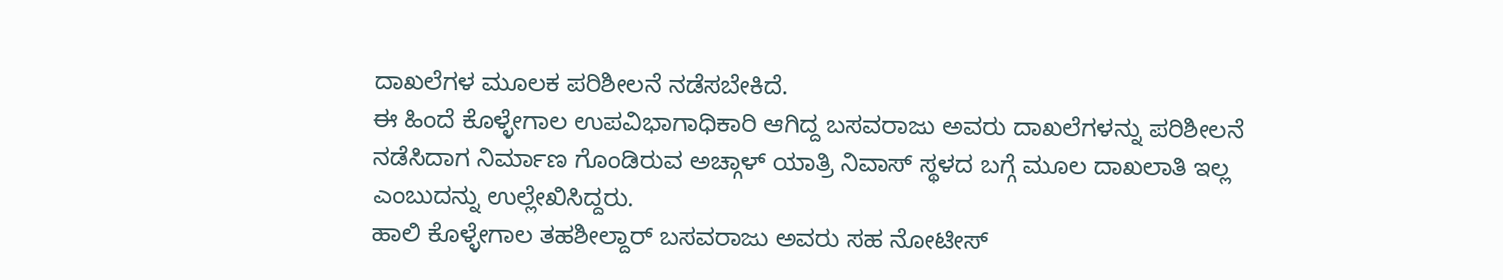ದಾಖಲೆಗಳ ಮೂಲಕ ಪರಿಶೀಲನೆ ನಡೆಸಬೇಕಿದೆ.
ಈ ಹಿಂದೆ ಕೊಳ್ಳೇಗಾಲ ಉಪವಿಭಾಗಾಧಿಕಾರಿ ಆಗಿದ್ದ ಬಸವರಾಜು ಅವರು ದಾಖಲೆಗಳನ್ನು ಪರಿಶೀಲನೆ ನಡೆಸಿದಾಗ ನಿರ್ಮಾಣ ಗೊಂಡಿರುವ ಅಚ್ಗಾಳ್ ಯಾತ್ರಿ ನಿವಾಸ್ ಸ್ಥಳದ ಬಗ್ಗೆ ಮೂಲ ದಾಖಲಾತಿ ಇಲ್ಲ ಎಂಬುದನ್ನು ಉಲ್ಲೇಖಿಸಿದ್ದರು.
ಹಾಲಿ ಕೊಳ್ಳೇಗಾಲ ತಹಶೀಲ್ದಾರ್ ಬಸವರಾಜು ಅವರು ಸಹ ನೋಟೀಸ್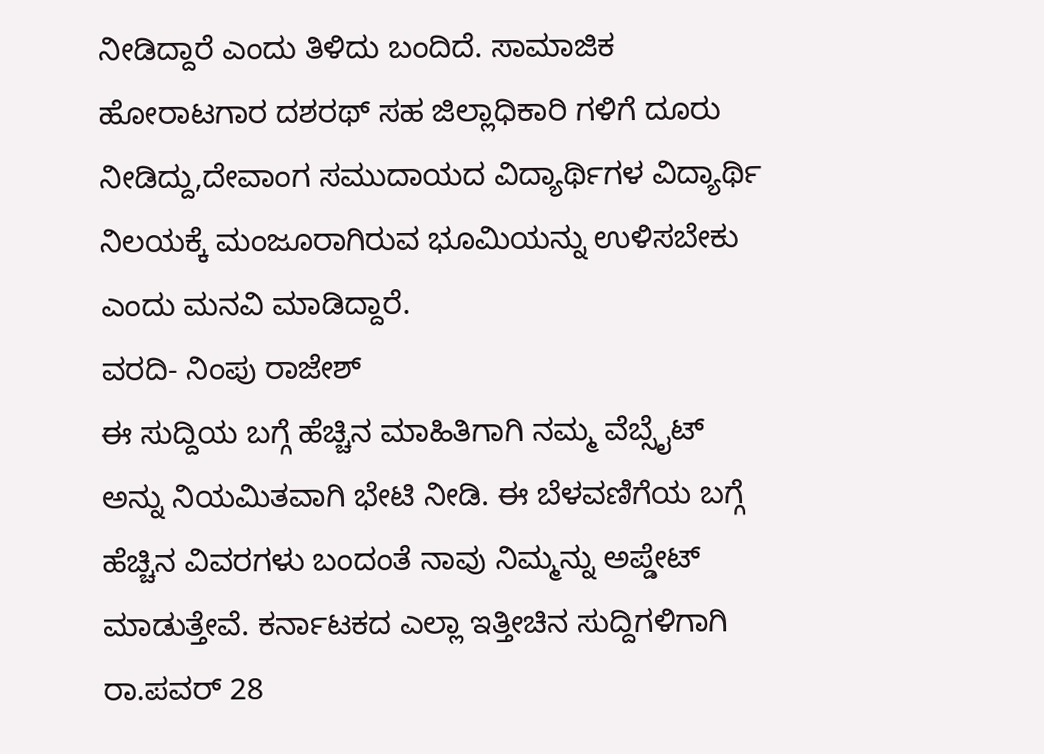ನೀಡಿದ್ದಾರೆ ಎಂದು ತಿಳಿದು ಬಂದಿದೆ. ಸಾಮಾಜಿಕ ಹೋರಾಟಗಾರ ದಶರಥ್ ಸಹ ಜಿಲ್ಲಾಧಿಕಾರಿ ಗಳಿಗೆ ದೂರು ನೀಡಿದ್ದು,ದೇವಾಂಗ ಸಮುದಾಯದ ವಿದ್ಯಾರ್ಥಿಗಳ ವಿದ್ಯಾರ್ಥಿ ನಿಲಯಕ್ಕೆ ಮಂಜೂರಾಗಿರುವ ಭೂಮಿಯನ್ನು ಉಳಿಸಬೇಕು ಎಂದು ಮನವಿ ಮಾಡಿದ್ದಾರೆ.
ವರದಿ- ನಿಂಪು ರಾಜೇಶ್
ಈ ಸುದ್ದಿಯ ಬಗ್ಗೆ ಹೆಚ್ಚಿನ ಮಾಹಿತಿಗಾಗಿ ನಮ್ಮ ವೆಬ್ಸೈಟ್ ಅನ್ನು ನಿಯಮಿತವಾಗಿ ಭೇಟಿ ನೀಡಿ. ಈ ಬೆಳವಣಿಗೆಯ ಬಗ್ಗೆ ಹೆಚ್ಚಿನ ವಿವರಗಳು ಬಂದಂತೆ ನಾವು ನಿಮ್ಮನ್ನು ಅಪ್ಡೇಟ್ ಮಾಡುತ್ತೇವೆ. ಕರ್ನಾಟಕದ ಎಲ್ಲಾ ಇತ್ತೀಚಿನ ಸುದ್ದಿಗಳಿಗಾಗಿ ರಾ.ಪವರ್ 28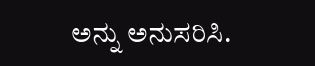ಅನ್ನು ಅನುಸರಿಸಿ.